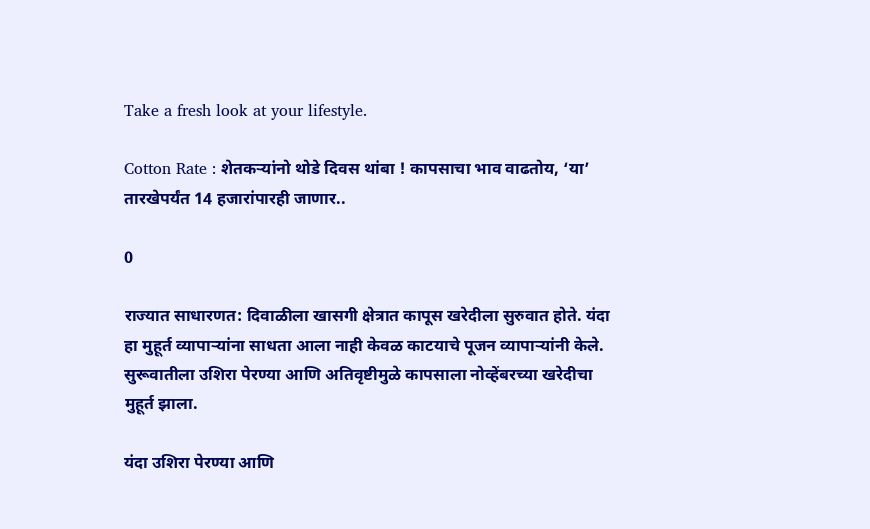Take a fresh look at your lifestyle.

Cotton Rate : शेतकऱ्यांनो थोडे दिवस थांबा ! कापसाचा भाव वाढतोय, ‘या’ तारखेपर्यंत 14 हजारांपारही जाणार..

0

राज्यात साधारणत: दिवाळीला खासगी क्षेत्रात कापूस खरेदीला सुरुवात होते. यंदा हा मुहूर्त व्यापाऱ्यांना साधता आला नाही केवळ काटयाचे पूजन व्यापाऱ्यांनी केले. सुरूवातीला उशिरा पेरण्या आणि अतिवृष्टीमुळे कापसाला नोव्हेंबरच्या खरेदीचा मुहूर्त झाला.

यंदा उशिरा पेरण्या आणि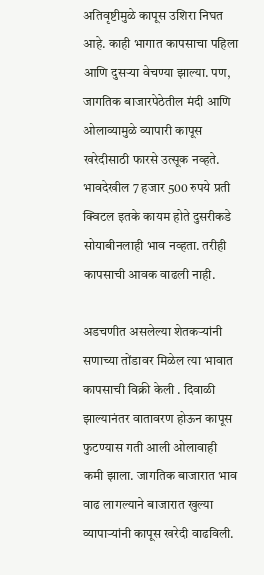अतिवृष्टीमुळे कापूस उशिरा निघत आहे. काही भागात कापसाचा पहिला आणि दुसऱ्या वेचण्या झाल्या. पण, जागतिक बाजारपेठेतील मंदी आणि ओलाव्यामुळे व्यापारी कापूस खरेदीसाठी फारसे उत्सूक नव्हते. भावदेखील 7 हजार 500 रुपये प्रती क्विटल इतके कायम होते दुसरीकडे सोयाबीनलाही भाव नव्हता. तरीही कापसाची आवक वाढली नाही.

अडचणीत असलेल्या शेतकऱ्यांनी सणाच्या तोंडावर मिळेल त्या भावात कापसाची विक्री केली . दिवाळी झाल्यानंतर वातावरण होऊन कापूस फुटण्यास गती आली ओलावाही कमी झाला. जागतिक बाजारात भाव वाढ लागल्याने बाजारात खुल्या व्यापाऱ्यांनी कापूस खरेदी वाढविली.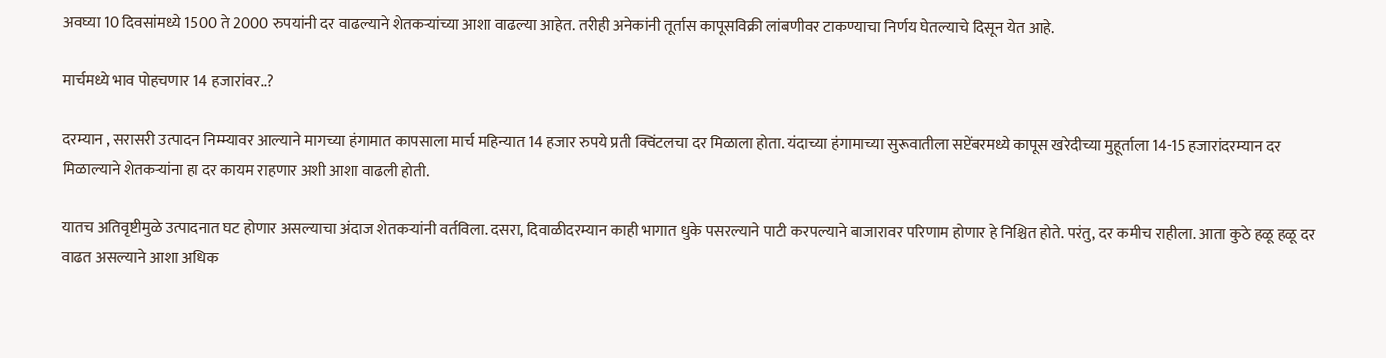अवघ्या 10 दिवसांमध्ये 1500 ते 2000 रुपयांनी दर वाढल्याने शेतकऱ्यांच्या आशा वाढल्या आहेत. तरीही अनेकांनी तूर्तास कापूसविक्री लांबणीवर टाकण्याचा निर्णय घेतल्याचे दिसून येत आहे.

मार्चमध्ये भाव पोहचणार 14 हजारांवर..?

दरम्यान , सरासरी उत्पादन निम्म्यावर आल्याने मागच्या हंगामात कापसाला मार्च महिन्यात 14 हजार रुपये प्रती क्विंटलचा दर मिळाला होता. यंदाच्या हंगामाच्या सुरूवातीला सप्टेंबरमध्ये कापूस खरेदीच्या मुहूर्ताला 14-15 हजारांदरम्यान दर मिळाल्याने शेतकऱ्यांना हा दर कायम राहणार अशी आशा वाढली होती.

यातच अतिवृष्टीमुळे उत्पादनात घट होणार असल्याचा अंदाज शेतकऱ्यांनी वर्तविला. दसरा, दिवाळीदरम्यान काही भागात धुके पसरल्याने पाटी करपल्याने बाजारावर परिणाम होणार हे निश्चित होते. परंतु, दर कमीच राहीला. आता कुठे हळू हळू दर वाढत असल्याने आशा अधिक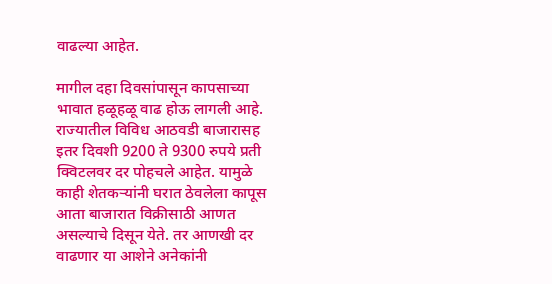वाढल्या आहेत.

मागील दहा दिवसांपासून कापसाच्या भावात हळूहळू वाढ होऊ लागली आहे. राज्यातील विविध आठवडी बाजारासह इतर दिवशी 9200 ते 9300 रुपये प्रती क्विटलवर दर पोहचले आहेत. यामुळे काही शेतकऱ्यांनी घरात ठेवलेला कापूस आता बाजारात विक्रीसाठी आणत असल्याचे दिसून येते. तर आणखी दर वाढणार या आशेने अनेकांनी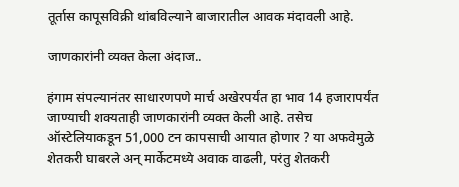तूर्तास कापूसविक्री थांबविल्याने बाजारातील आवक मंदावली आहे.

जाणकारांनी व्यक्त केला अंदाज..

हंगाम संपल्यानंतर साधारणपणे मार्च अखेरपर्यंत हा भाव 14 हजारापर्यंत जाण्याची शक्यताही जाणकारांनी व्यक्त केली आहे. तसेच ऑस्टेलियाकडून 51,000 टन कापसाची आयात होणार ? या अफवेमुळे शेतकरी घाबरले अन् मार्केटमध्ये अवाक वाढली, परंतु शेतकरी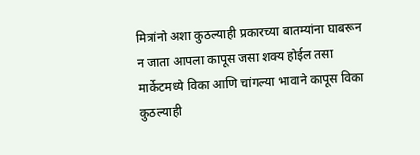मित्रांनो अशा कुठल्याही प्रकारच्या बातम्यांना घाबरून न जाता आपला कापूस जसा शक्य होईल तसा मार्केटमध्ये विका आणि चांगल्या भावाने कापूस विका कुठल्याही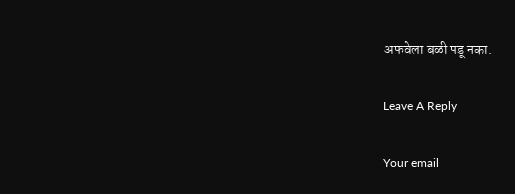अफवेला बळी पडू नका.

Leave A Reply

Your email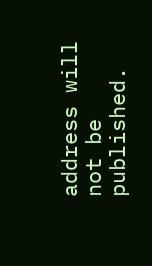address will not be published.